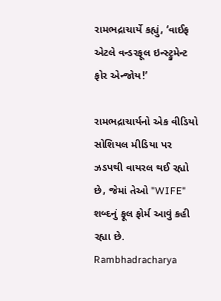રામભદ્રાચાર્યે કહ્યું, ‘વાઈફ એટલે વન્ડરફૂલ ઇન્સ્ટ્રુમેન્ટ ફોર એન્જોય!’

રામભદ્રાચાર્યનો એક વીડિયો સોશિયલ મીડિયા પર ઝડપથી વાયરલ થઈ રહ્યો છે, જેમાં તેઓ "WIFE" શબ્દનું ફૂલ ફોર્મ આવું કહી રહ્યા છે.
Rambhadracharya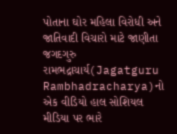પોતાના ઘોર મહિલા વિરોધી અને જાતિવાદી વિચારો માટે જાણીતા જગદગુરુ રામભદ્રાચાર્ય(Jagatguru Rambhadracharya)નો એક વીડિયો હાલ સોશિયલ મીડિયા પર ભારે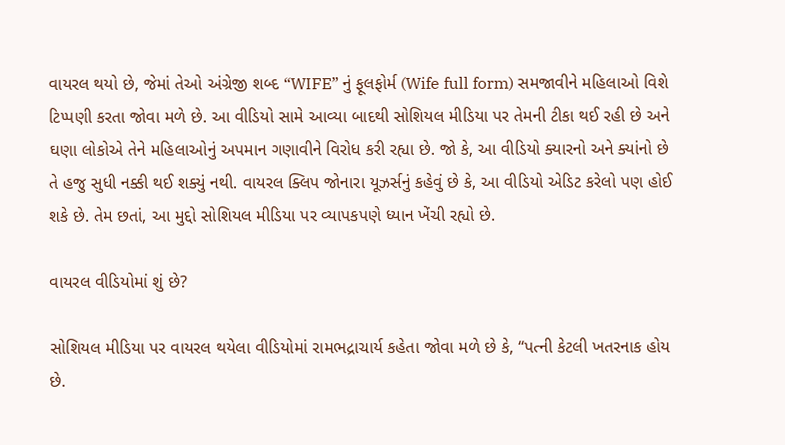વાયરલ થયો છે, જેમાં તેઓ અંગ્રેજી શબ્દ “WIFE” નું ફૂલફોર્મ (Wife full form) સમજાવીને મહિલાઓ વિશે ટિપ્પણી કરતા જોવા મળે છે. આ વીડિયો સામે આવ્યા બાદથી સોશિયલ મીડિયા પર તેમની ટીકા થઈ રહી છે અને ઘણા લોકોએ તેને મહિલાઓનું અપમાન ગણાવીને વિરોધ કરી રહ્યા છે. જો કે, આ વીડિયો ક્યારનો અને ક્યાંનો છે તે હજુ સુધી નક્કી થઈ શક્યું નથી. વાયરલ ક્લિપ જોનારા યૂઝર્સનું કહેવું છે કે, આ વીડિયો એડિટ કરેલો પણ હોઈ શકે છે. તેમ છતાં, આ મુદ્દો સોશિયલ મીડિયા પર વ્યાપકપણે ધ્યાન ખેંચી રહ્યો છે.

વાયરલ વીડિયોમાં શું છે?

સોશિયલ મીડિયા પર વાયરલ થયેલા વીડિયોમાં રામભદ્રાચાર્ય કહેતા જોવા મળે છે કે, “પત્ની કેટલી ખતરનાક હોય છે.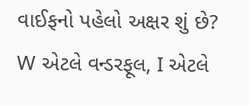વાઈફનો પહેલો અક્ષર શું છે? W એટલે વન્ડરફૂલ, I એટલે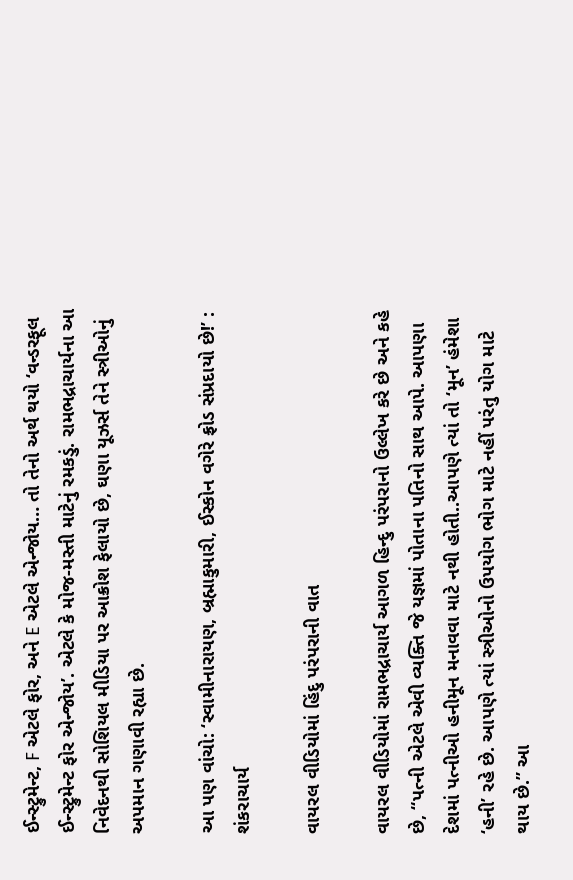ઈન્સ્ટ્રુમેન્ટ, F એટલે ફોર, અને E એટલે એન્જોય… તો તેનો અર્થ થયો ‘વન્ડરફૂલ ઈન્સ્ટ્રુમેન્ટ ફોર એન્જોય’. એટલે કે મોજ-મસ્તી માટેનું રમકડું. રામભદ્રાચાર્યના આ નિવેદનથી સોશિયલ મીડિયા પર આક્રોશ ફેલાયો છે, ઘણા યૂઝર્સ તેને સ્ત્રીઓનું અપમાન ગણાવી રહ્યા છે.

આ પણ વાંચો: ‘સ્વામીનારાયણ, બ્રહ્માકુમારી, ઈસ્કોન વગેરે ફ્રોડ સંપ્રદાયો છે!’ : શંકરાચાર્ય

વાયરલ વીડિયોમાં હિંદુ પરંપરાની વાત

વાયરલ વીડિયોમાં રામભદ્રાચાર્ય આગળ હિન્દુ પરંપરાનો ઉલ્લેખ કરે છે અને કહે છે, “પત્ની એટલે એવી વ્યક્તિ જે યજ્ઞમાં પોતાના પતિનો સાથ આપે. આપણા દેશમાં પત્નીઓ હનીમૂન મનાવવા માટે નથી હોતી..આપણે ત્યાં તો ‘મૂન’ હંમેશા ‘હની’ રહે છે. આપણે ત્યાં સ્ત્રીઓનો ઉપયોગ ભોગ માટે નહીં પરંતુ યોગ માટે થાય છે.” આ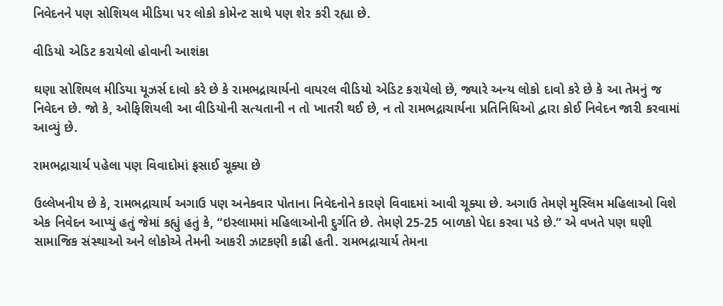નિવેદનને પણ સોશિયલ મીડિયા પર લોકો કોમેન્ટ સાથે પણ શેર કરી રહ્યા છે.

વીડિયો એડિટ કરાયેલો હોવાની આશંકા

ઘણા સોશિયલ મીડિયા યૂઝર્સ દાવો કરે છે કે રામભદ્રાચાર્યનો વાયરલ વીડિયો એડિટ કરાયેલો છે, જ્યારે અન્ય લોકો દાવો કરે છે કે આ તેમનું જ નિવેદન છે. જો કે, ઓફિશિયલી આ વીડિયોની સત્યતાની ન તો ખાતરી થઈ છે, ન તો રામભદ્રાચાર્યના પ્રતિનિધિઓ દ્વારા કોઈ નિવેદન જારી કરવામાં આવ્યું છે.

રામભદ્રાચાર્ય પહેલા પણ વિવાદોમાં ફસાઈ ચૂક્યા છે

ઉલ્લેખનીય છે કે, રામભદ્રાચાર્ય અગાઉ પણ અનેકવાર પોતાના નિવેદનોને કારણે વિવાદમાં આવી ચૂક્યા છે. અગાઉ તેમણે મુસ્લિમ મહિલાઓ વિશે એક નિવેદન આપ્યું હતું જેમાં કહ્યું હતું કે, “ઇસ્લામમાં મહિલાઓની દુર્ગતિ છે. તેમણે 25-25 બાળકો પેદા કરવા પડે છે.” એ વખતે પણ ઘણી સામાજિક સંસ્થાઓ અને લોકોએ તેમની આકરી ઝાટકણી કાઢી હતી. રામભદ્રાચાર્ય તેમના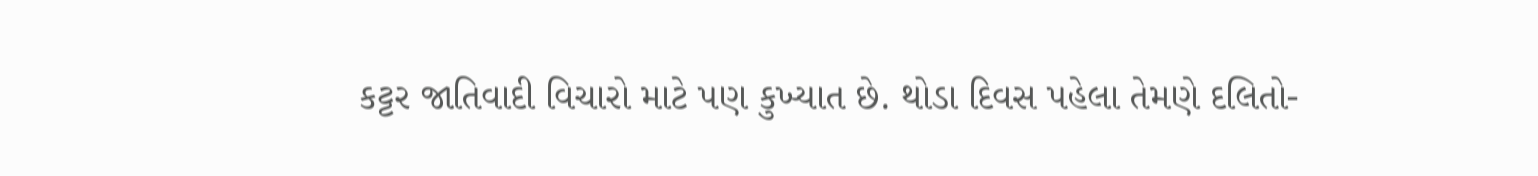કટ્ટર જાતિવાદી વિચારો માટે પણ કુખ્યાત છે. થોડા દિવસ પહેલા તેમણે દલિતો-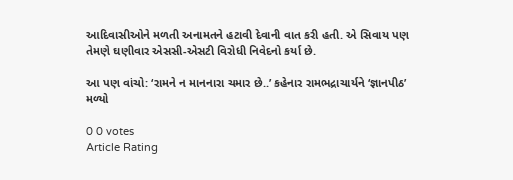આદિવાસીઓને મળતી અનામતને હટાવી દેવાની વાત કરી હતી. એ સિવાય પણ તેમણે ઘણીવાર એસસી-એસટી વિરોધી નિવેદનો કર્યા છે.

આ પણ વાંચો: ‘રામને ન માનનારા ચમાર છે..’ કહેનાર રામભદ્રાચાર્યને ‘જ્ઞાનપીઠ’ મળ્યો

0 0 votes
Article Rating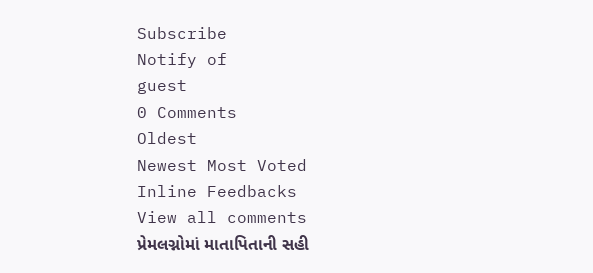Subscribe
Notify of
guest
0 Comments
Oldest
Newest Most Voted
Inline Feedbacks
View all comments
પ્રેમલગ્નોમાં માતાપિતાની સહી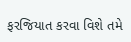ફરજિયાત કરવા વિશે તમે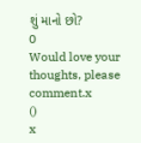શું માનો છો?
0
Would love your thoughts, please comment.x
()
x